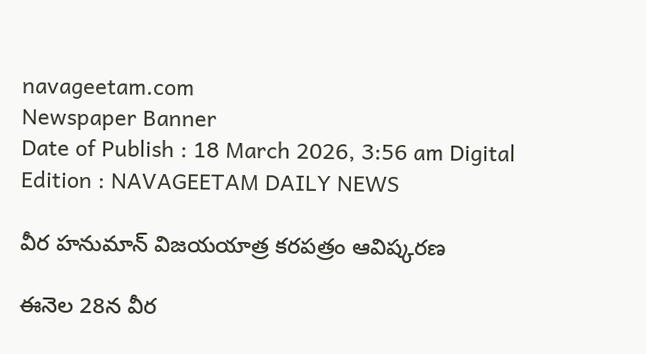navageetam.com
Newspaper Banner
Date of Publish : 18 March 2026, 3:56 am Digital Edition : NAVAGEETAM DAILY NEWS

వీర హనుమాన్ విజయయాత్ర కరపత్రం ఆవిష్కరణ

ఈనెల 28న వీర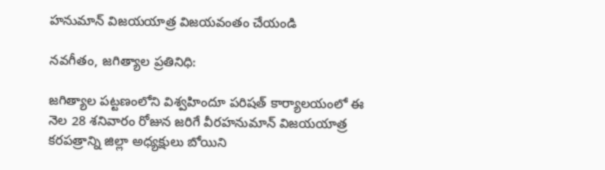హనుమాన్ విజయయాత్ర విజయవంతం చేయండి

నవగీతం, జగిత్యాల ప్రతినిధి:

జగిత్యాల పట్టణంలోని విశ్వహిందూ పరిషత్ కార్యాలయంలో ఈ నెల 28 శనివారం రోజున జరిగే వీరహనుమాన్ విజయయాత్ర కరపత్రాన్ని జిల్లా అధ్యక్షులు బోయిని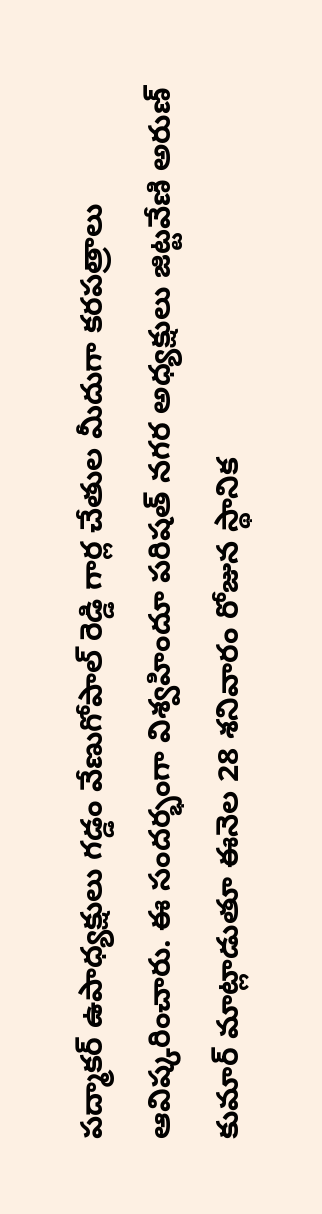పద్మాకర్ ఉపాధ్యక్షులు గడ్డం వేణుగోపాల్ రెడ్డి గార్ల చేతుల మీదుగా కరపత్రాలు ఆవిష్కరించారు. ఈ సందర్భంగా విశ్వహిందూ పరిషత్ నగర అధ్యక్షులు జిట్టవేణి అరుణ్ కుమార్ మాట్లాడుతూ ఈనెల 28 శనివారం రోజున స్థానిక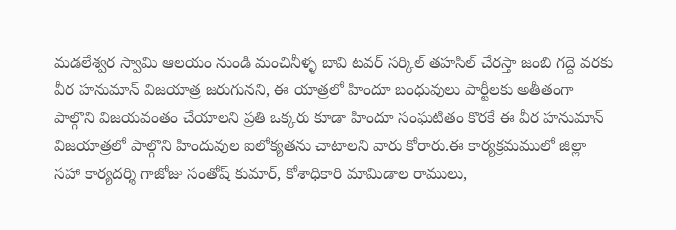మడలేశ్వర స్వామి ఆలయం నుండి మంచినీళ్ళ బావి టవర్ సర్కిల్ తహసిల్ చేరస్తా జంబి గద్దె వరకు వీర హనుమాన్ విజయాత్ర జరుగునని, ఈ యాత్రలో హిందూ బంధువులు పార్టీలకు అతీతంగా పాల్గొని విజయవంతం చేయాలని ప్రతి ఒక్కరు కూడా హిందూ సంఘటితం కొరకే ఈ వీర హనుమాన్ విజయాత్రలో పాల్గొని హిందువుల ఐలోక్యతను చాటాలని వారు కోరారు.ఈ కార్యక్రమములో జిల్లా సహా కార్యదర్శి గాజోజు సంతోష్ కుమార్, కోశాధికారి మామిడాల రాములు,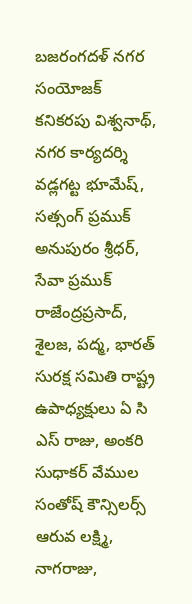బజరంగదళ్ నగర సంయోజక్ కనికరపు విశ్వనాథ్, నగర కార్యదర్శి వడ్లగట్ట భూమేష్, సత్సంగ్ ప్రముక్ అనుపురం శ్రీధర్, సేవా ప్రముక్ రాజేంద్రప్రసాద్, శైలజ, పద్మ, భారత్ సురక్ష సమితి రాష్ట్ర ఉపాధ్యక్షులు ఏ సి ఎస్ రాజు, అంకరి సుధాకర్ వేముల సంతోష్ కౌన్సిలర్స్ ఆరువ లక్ష్మి, నాగరాజు,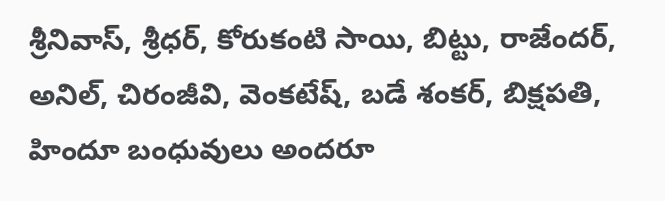శ్రీనివాస్, శ్రీధర్, కోరుకంటి సాయి, బిట్టు, రాజేందర్, అనిల్, చిరంజీవి, వెంకటేష్, బడే శంకర్, బిక్షపతి, హిందూ బంధువులు అందరూ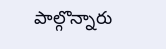పాల్గొన్నారు